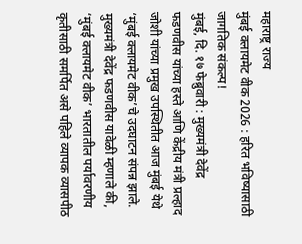महाराष्ट्र राज्य
मुंबई क्लायमेट वीक 2026 : हरित भविष्यासाठी जागतिक संकल्प!
मुंबई, दि. १७ फेब्रुवारी : मुख्यमंत्री देवेंद्र फडणवीस यांच्या हस्ते आणि केंद्रीय मंत्री प्रल्हाद जोशी यांच्या प्रमुख उपस्थितीत आज मुंबई येथे ‘मुंबई क्लायमेट वीक’चे उदघाटन संपन्न झाले. मुख्यमंत्री देवेंद्र फडणवीस यावेळी म्हणाले की, ‘मुंबई क्लायमेट वीक’ भारतातील पर्यावरणीय कृतीसाठी समर्पित असे पहिले व्यापक व्यासपीठ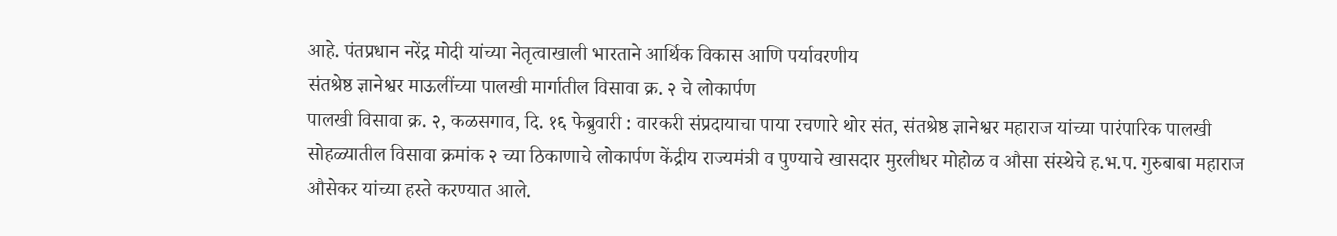आहे. पंतप्रधान नरेंद्र मोदी यांच्या नेतृत्वाखाली भारताने आर्थिक विकास आणि पर्यावरणीय
संतश्रेष्ठ ज्ञानेश्वर माऊलींच्या पालखी मार्गातील विसावा क्र. २ चे लोकार्पण
पालखी विसावा क्र. २, कळसगाव, दि. १६ फेब्रुवारी : वारकरी संप्रदायाचा पाया रचणारे थोर संत, संतश्रेष्ठ ज्ञानेश्वर महाराज यांच्या पारंपारिक पालखी सोहळ्यातील विसावा क्रमांक २ च्या ठिकाणाचे लोकार्पण केंद्रीय राज्यमंत्री व पुण्याचे खासदार मुरलीधर मोहोळ व औसा संस्थेचे ह.भ.प. गुरुबाबा महाराज औसेकर यांच्या हस्ते करण्यात आले.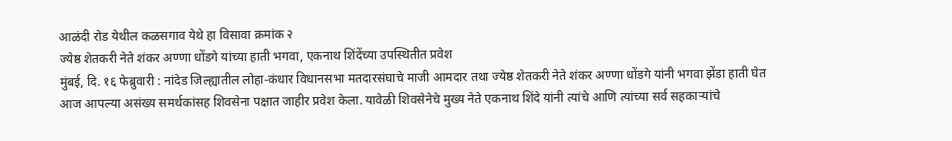आळंदी रोड येथील कळसगाव येथे हा विसावा क्रमांक २
ज्येष्ठ शेतकरी नेते शंकर अण्णा धोंडगे यांच्या हाती भगवा, एकनाथ शिंदेंच्या उपस्थितीत प्रवेश
मुंबई, दि. १६ फेब्रुवारी : नांदेड जिल्ह्यातील लोहा-कंधार विधानसभा मतदारसंघाचे माजी आमदार तथा ज्येष्ठ शेतकरी नेते शंकर अण्णा धोंडगे यांनी भगवा झेंडा हाती घेत आज आपल्या असंख्य समर्थकांसह शिवसेना पक्षात जाहीर प्रवेश केला. यावेळी शिवसेनेचे मुख्य नेते एकनाथ शिंदे यांनी त्यांचे आणि त्यांच्या सर्व सहकाऱ्यांचे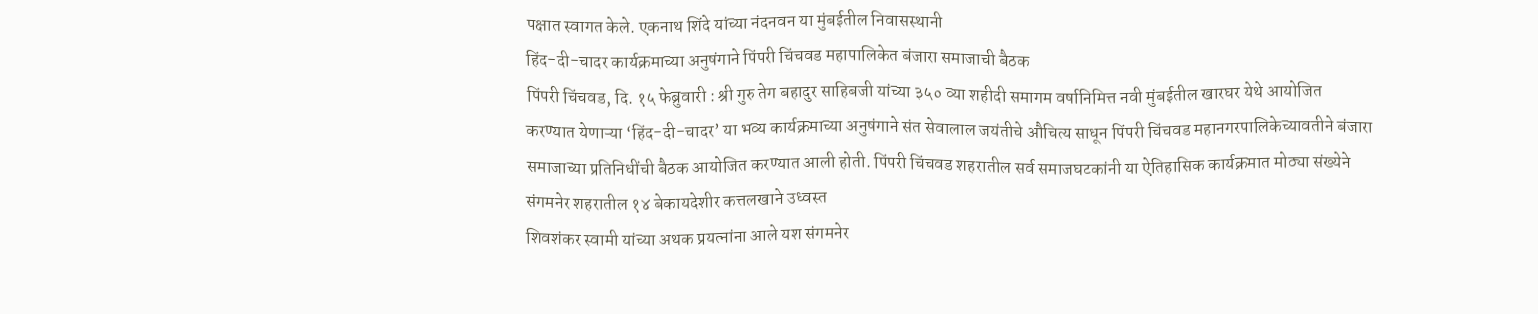पक्षात स्वागत केले. एकनाथ शिंदे यांच्या नंदनवन या मुंबईतील निवासस्थानी
हिंद-दी-चादर कार्यक्रमाच्या अनुषंगाने पिंपरी चिंचवड महापालिकेत बंजारा समाजाची बैठक
पिंपरी चिंचवड, दि. १५ फेब्रुवारी : श्री गुरु तेग बहादुर साहिबजी यांच्या ३५० व्या शहीदी समागम वर्षानिमित्त नवी मुंबईतील खारघर येथे आयोजित करण्यात येणाऱ्या ‘हिंद-दी-चादर’ या भव्य कार्यक्रमाच्या अनुषंगाने संत सेवालाल जयंतीचे औचित्य साधून पिंपरी चिंचवड महानगरपालिकेच्यावतीने बंजारा समाजाच्या प्रतिनिधींची बैठक आयोजित करण्यात आली होती. पिंपरी चिंचवड शहरातील सर्व समाजघटकांनी या ऐतिहासिक कार्यक्रमात मोठ्या संख्येने
संगमनेर शहरातील १४ बेकायदेशीर कत्तलखाने उध्वस्त
शिवशंकर स्वामी यांच्या अथक प्रयत्नांना आले यश संगमनेर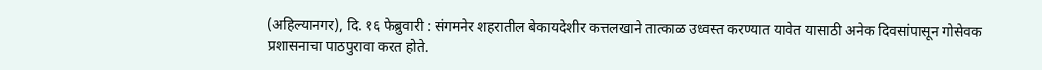(अहिल्यानगर), दि. १६ फेब्रुवारी : संगमनेर शहरातील बेकायदेशीर कत्तलखाने तात्काळ उध्वस्त करण्यात यावेत यासाठी अनेक दिवसांपासून गोसेवक प्रशासनाचा पाठपुरावा करत होते.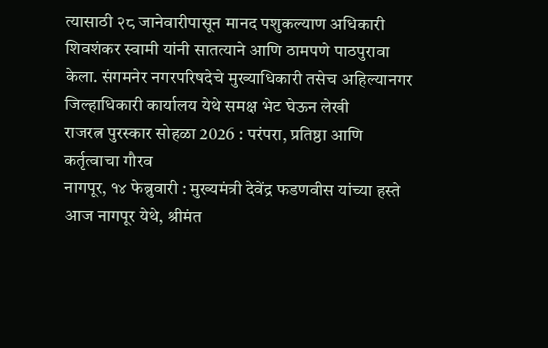त्यासाठी २८ जानेवारीपासून मानद पशुकल्याण अधिकारी शिवशंकर स्वामी यांनी सातत्याने आणि ठामपणे पाठपुरावा केला. संगमनेर नगरपरिषदेचे मुख्याधिकारी तसेच अहिल्यानगर जिल्हाधिकारी कार्यालय येथे समक्ष भेट घेऊन लेखी
राजरत्न पुरस्कार सोहळा 2026 : परंपरा, प्रतिष्ठा आणि कर्तृत्वाचा गौरव
नागपूर, १४ फेब्रुवारी : मुख्यमंत्री देवेंद्र फडणवीस यांच्या हस्ते आज नागपूर येथे, श्रीमंत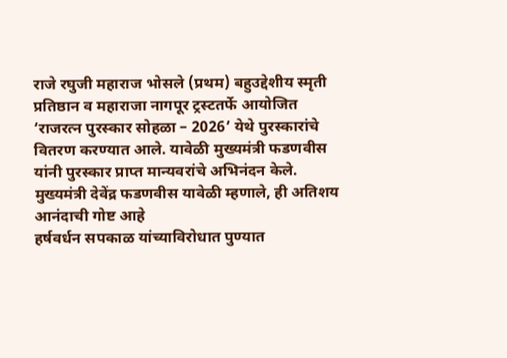राजे रघुजी महाराज भोसले (प्रथम) बहुउद्देशीय स्मृती प्रतिष्ठान व महाराजा नागपूर ट्रस्टतर्फे आयोजित ‘राजरत्न पुरस्कार सोहळा – 2026’ येथे पुरस्कारांचे वितरण करण्यात आले. यावेळी मुख्यमंत्री फडणवीस यांनी पुरस्कार प्राप्त मान्यवरांचे अभिनंदन केले. मुख्यमंत्री देवेंद्र फडणवीस यावेळी म्हणाले, ही अतिशय आनंदाची गोष्ट आहे
हर्षवर्धन सपकाळ यांच्याविरोधात पुण्यात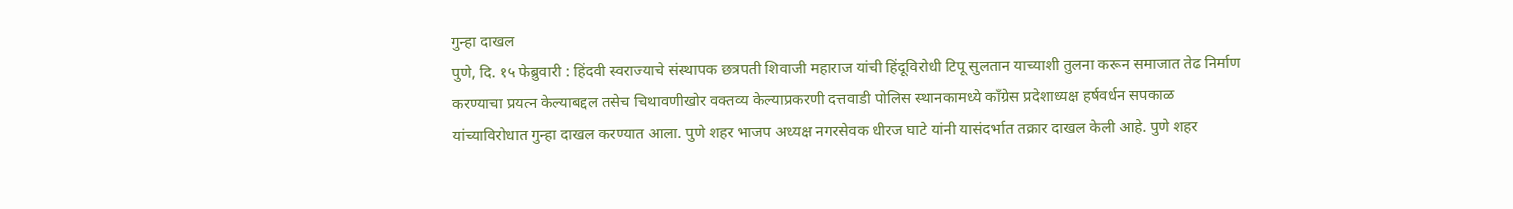गुन्हा दाखल
पुणे, दि. १५ फेब्रुवारी : हिंदवी स्वराज्याचे संस्थापक छत्रपती शिवाजी महाराज यांची हिंदूविरोधी टिपू सुलतान याच्याशी तुलना करून समाजात तेढ निर्माण करण्याचा प्रयत्न केल्याबद्दल तसेच चिथावणीखोर वक्तव्य केल्याप्रकरणी दत्तवाडी पोलिस स्थानकामध्ये काँग्रेस प्रदेशाध्यक्ष हर्षवर्धन सपकाळ यांच्याविरोधात गुन्हा दाखल करण्यात आला. पुणे शहर भाजप अध्यक्ष नगरसेवक धीरज घाटे यांनी यासंदर्भात तक्रार दाखल केली आहे. पुणे शहर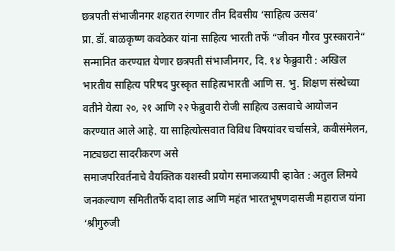छत्रपती संभाजीनगर शहरात रंगणार तीन दिवसीय ‘साहित्य उत्सव’
प्रा. डॉ. बाळकृष्ण कवठेकर यांना साहित्य भारती तर्फे “जीवन गौरव पुरस्काराने“ सन्मानित करण्यात येणार छत्रपती संभाजीनगर, दि. १४ फेब्रुवारी : अखिल भारतीय साहित्य परिषद पुरस्कृत साहित्यभारती आणि स. भु. शिक्षण संस्थेच्या वतीने येत्या २०, २१ आणि २२ फेब्रुवारी रोजी साहित्य उत्सवाचे आयोजन करण्यात आले आहे. या साहित्योत्सवात विविध विषयांवर चर्चासत्रे, कवीसंमेलन, नाट्यछटा सादरीकरण असे
समाजपरिवर्तनाचे वैयक्तिक यशस्वी प्रयोग समाजव्यापी व्हावेत : अतुल लिमये
जनकल्याण समितीतर्फे दादा लाड आणि महंत भारतभूषणदासजी महाराज यांना ‘श्रीगुरुजी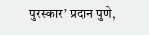पुरस्कार’ प्रदान पुणे,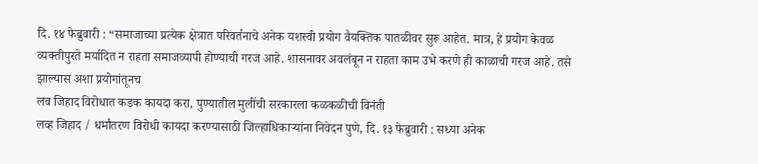दि. १४ फेब्रुवारी : “समाजाच्या प्रत्येक क्षेत्रात परिवर्तनाचे अनेक यशस्वी प्रयोग वैयक्तिक पातळीवर सुरू आहेत. मात्र, हे प्रयोग केवळ व्यक्तीपुरते मर्यादित न राहता समाजव्यापी होण्याची गरज आहे. शासनावर अवलंबून न राहता काम उभे करणे ही काळाची गरज आहे. तसे झाल्यास अशा प्रयोगांतूनच
लव जिहाद विरोधात कडक कायदा करा, पुण्यातील मुलींची सरकारला कळकळीची विनंती
लव्ह जिहाद / धर्मांतरण विरोधी कायदा करण्यासाठी जिल्हाधिकाऱ्यांना निवेदन पुणे, दि. १३ फेब्रुवारी : सध्या अनेक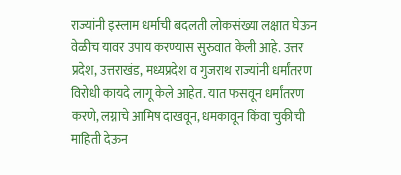राज्यांनी इस्लाम धर्माची बदलती लोकसंख्या लक्षात घेऊन वेळीच यावर उपाय करण्यास सुरुवात केली आहे. उत्तर प्रदेश, उत्तराखंड, मध्यप्रदेश व गुजराथ राज्यांनी धर्मांतरण विरोधी कायदे लागू केले आहेत. यात फसवून धर्मांतरण करणे, लग्नाचे आमिष दाखवून, धमकावून किंवा चुकीची माहिती देऊन